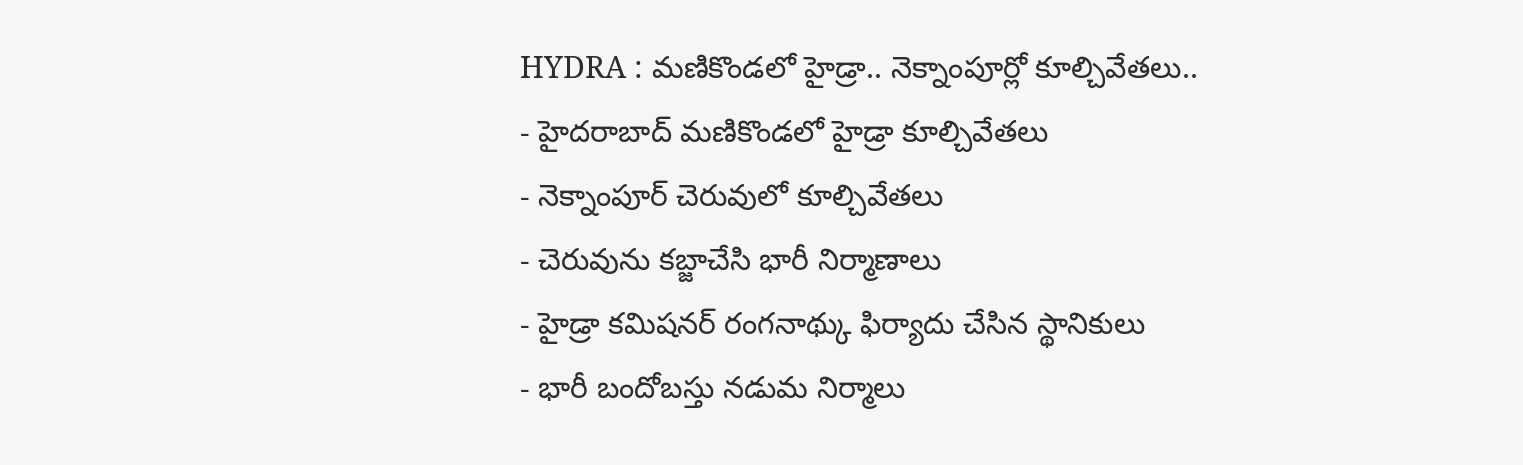HYDRA : మణికొండలో హైడ్రా.. నెక్నాంపూర్లో కూల్చివేతలు..
- హైదరాబాద్ మణికొండలో హైడ్రా కూల్చివేతలు
- నెక్నాంపూర్ చెరువులో కూల్చివేతలు
- చెరువును కబ్జాచేసి భారీ నిర్మాణాలు
- హైడ్రా కమిషనర్ రంగనాథ్కు ఫిర్యాదు చేసిన స్థానికులు
- భారీ బందోబస్తు నడుమ నిర్మాలు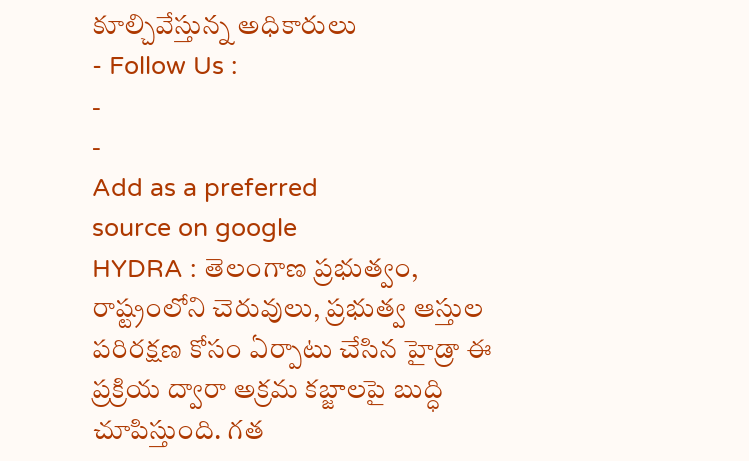కూల్చివేస్తున్న అధికారులు
- Follow Us :
-
-
Add as a preferred
source on google
HYDRA : తెలంగాణ ప్రభుత్వం, రాష్ట్రంలోని చెరువులు, ప్రభుత్వ ఆస్తుల పరిరక్షణ కోసం ఏర్పాటు చేసిన హైడ్రా ఈ ప్రక్రియ ద్వారా అక్రమ కబ్జాలపై బుద్ధి చూపిస్తుంది. గత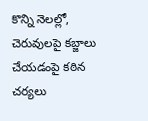కొన్ని నెలల్లో, చెరువులపై కబ్జాలు చేయడంపై కఠిన చర్యలు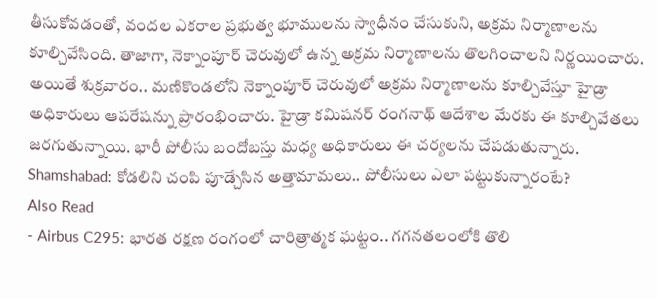తీసుకోవడంతో, వందల ఎకరాల ప్రభుత్వ భూములను స్వాధీనం చేసుకుని, అక్రమ నిర్మాణాలను కూల్చివేసింది. తాజాగా, నెక్నాంపూర్ చెరువులో ఉన్న అక్రమ నిర్మాణాలను తొలగించాలని నిర్ణయించారు. అయితే శుక్రవారం.. మణికొండలోని నెక్నాంపూర్ చెరువులో అక్రమ నిర్మాణాలను కూల్చివేస్తూ హైడ్రా అధికారులు ఆపరేషన్ను ప్రారంభించారు. హైడ్రా కమిషనర్ రంగనాథ్ ఆదేశాల మేరకు ఈ కూల్చివేతలు జరగుతున్నాయి. భారీ పోలీసు బందోబస్తు మధ్య అధికారులు ఈ చర్యలను చేపడుతున్నారు.
Shamshabad: కోడలిని చంపి పూడ్చేసిన అత్తామామలు.. పోలీసులు ఎలా పట్టుకున్నారంటే?
Also Read
- Airbus C295: భారత రక్షణ రంగంలో చారిత్రాత్మక ఘట్టం.. గగనతలంలోకి తొలి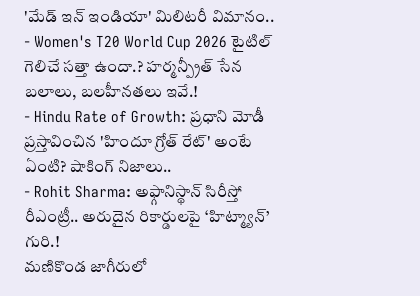'మేడ్ ఇన్ ఇండియా' మిలిటరీ విమానం..
- Women's T20 World Cup 2026 టైటిల్ గెలిచే సత్తా ఉందా.? హర్మన్ప్రీత్ సేన బలాలు, బలహీనతలు ఇవే.!
- Hindu Rate of Growth: ప్రధాని మోడీ ప్రస్తావించిన 'హిందూ గ్రోత్ రేట్' అంటే ఏంటి? షాకింగ్ నిజాలు..
- Rohit Sharma: అఫ్గానిస్థాన్ సిరీస్తో రీఎంట్రీ.. అరుదైన రికార్డులపై ‘హిట్మ్యాన్’ గురి.!
మణికొండ జాగీరులో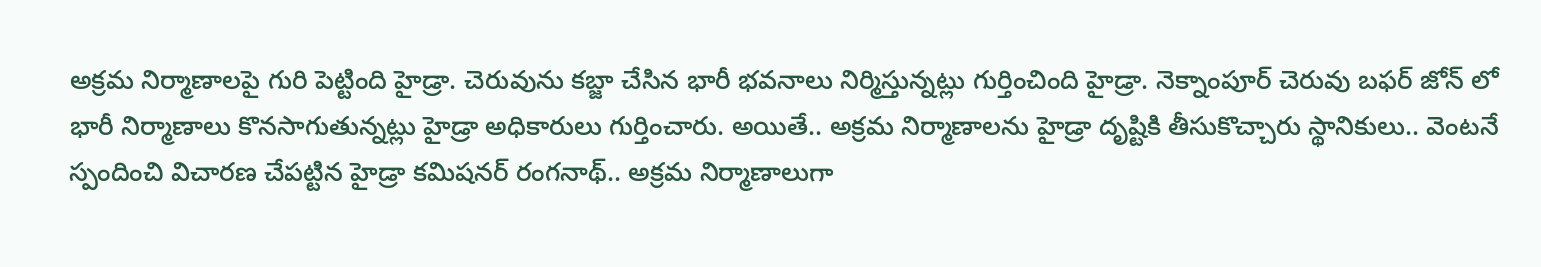అక్రమ నిర్మాణాలపై గురి పెట్టింది హైడ్రా. చెరువును కబ్జా చేసిన భారీ భవనాలు నిర్మిస్తున్నట్లు గుర్తించింది హైడ్రా. నెక్నాంపూర్ చెరువు బఫర్ జోన్ లో భారీ నిర్మాణాలు కొనసాగుతున్నట్లు హైడ్రా అధికారులు గుర్తించారు. అయితే.. అక్రమ నిర్మాణాలను హైడ్రా దృష్టికి తీసుకొచ్చారు స్థానికులు.. వెంటనే స్పందించి విచారణ చేపట్టిన హైడ్రా కమిషనర్ రంగనాథ్.. అక్రమ నిర్మాణాలుగా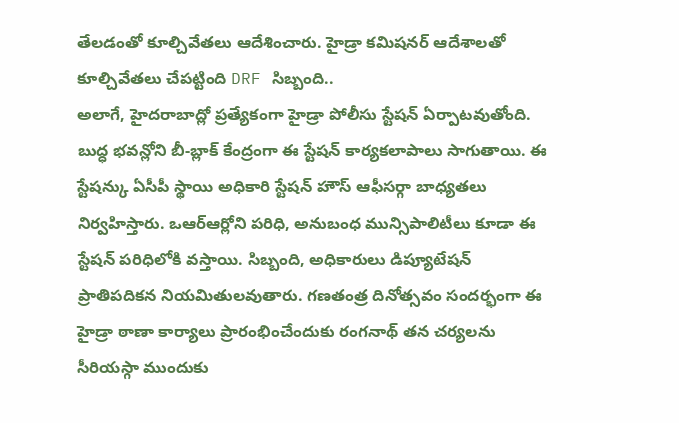తేలడంతో కూల్చివేతలు ఆదేశించారు. హైడ్రా కమిషనర్ ఆదేశాలతో కూల్చివేతలు చేపట్టింది DRF సిబ్బంది..
అలాగే, హైదరాబాద్లో ప్రత్యేకంగా హైడ్రా పోలీసు స్టేషన్ ఏర్పాటవుతోంది. బుద్ధ భవన్లోని బీ-బ్లాక్ కేంద్రంగా ఈ స్టేషన్ కార్యకలాపాలు సాగుతాయి. ఈ స్టేషన్కు ఏసీపీ స్థాయి అధికారి స్టేషన్ హౌస్ ఆఫీసర్గా బాధ్యతలు నిర్వహిస్తారు. ఒఆర్ఆర్లోని పరిధి, అనుబంధ మున్సిపాలిటీలు కూడా ఈ స్టేషన్ పరిధిలోకి వస్తాయి. సిబ్బంది, అధికారులు డిప్యూటేషన్ ప్రాతిపదికన నియమితులవుతారు. గణతంత్ర దినోత్సవం సందర్భంగా ఈ హైడ్రా ఠాణా కార్యాలు ప్రారంభించేందుకు రంగనాథ్ తన చర్యలను సీరియస్గా ముందుకు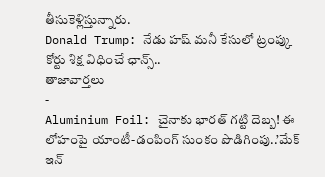తీసుకెళ్లిస్తున్నారు.
Donald Trump: నేడు హష్ మనీ కేసులో ట్రంప్కు కోర్టు శిక్ష విధించే ఛాన్స్..
తాజావార్తలు
-
Aluminium Foil: చైనాకు భారత్ గట్టి దెబ్బ! ఈ లోహంపై యాంటీ-డంపింగ్ సుంకం పొడిగింపు..’మేక్ ఇన్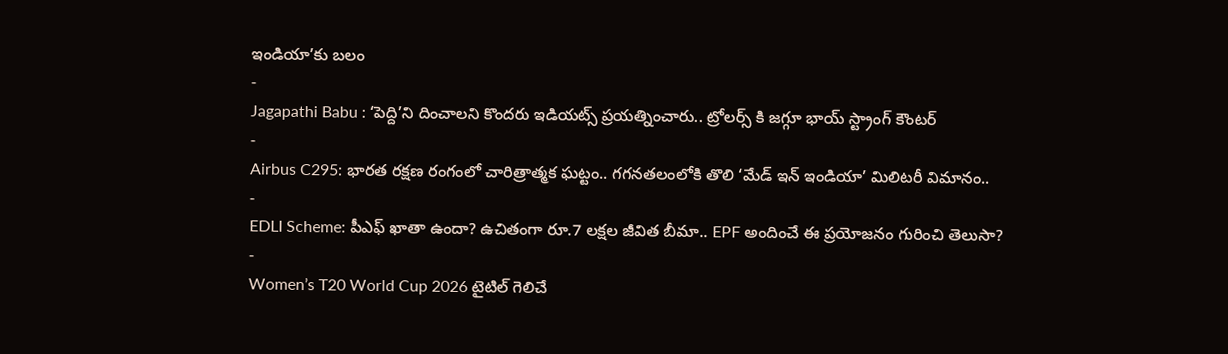ఇండియా’కు బలం
-
Jagapathi Babu : ‘పెద్ది’ని దించాలని కొందరు ఇడియట్స్ ప్రయత్నించారు.. ట్రోలర్స్ కి జగ్గూ భాయ్ స్ట్రాంగ్ కౌంటర్
-
Airbus C295: భారత రక్షణ రంగంలో చారిత్రాత్మక ఘట్టం.. గగనతలంలోకి తొలి ‘మేడ్ ఇన్ ఇండియా’ మిలిటరీ విమానం..
-
EDLI Scheme: పీఎఫ్ ఖాతా ఉందా? ఉచితంగా రూ.7 లక్షల జీవిత బీమా.. EPF అందించే ఈ ప్రయోజనం గురించి తెలుసా?
-
Women’s T20 World Cup 2026 టైటిల్ గెలిచే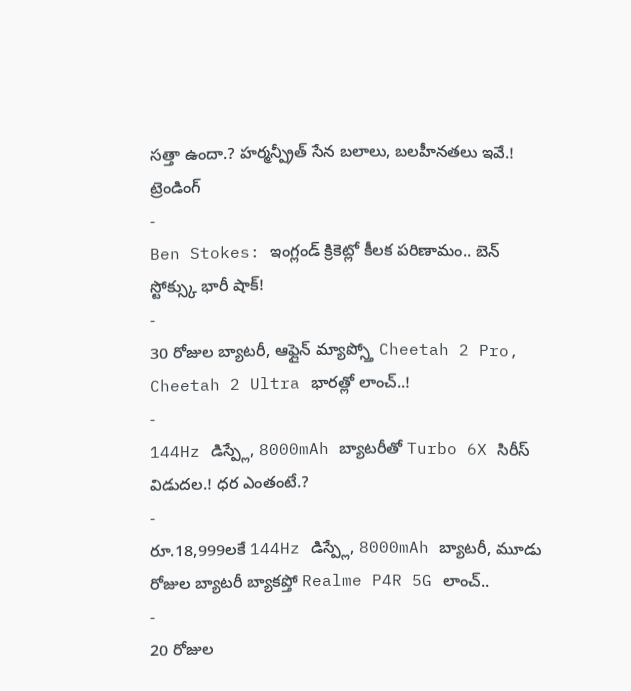సత్తా ఉందా.? హర్మన్ప్రీత్ సేన బలాలు, బలహీనతలు ఇవే.!
ట్రెండింగ్
-
Ben Stokes: ఇంగ్లండ్ క్రికెట్లో కీలక పరిణామం.. బెన్ స్టోక్స్కు భారీ షాక్!
-
30 రోజుల బ్యాటరీ, ఆఫ్లైన్ మ్యాప్స్తో Cheetah 2 Pro, Cheetah 2 Ultra భారత్లో లాంచ్..!
-
144Hz డిస్ప్లే, 8000mAh బ్యాటరీతో Turbo 6X సిరీస్ విడుదల.! ధర ఎంతంటే.?
-
రూ.18,999లకే 144Hz డిస్ప్లే, 8000mAh బ్యాటరీ, మూడు రోజుల బ్యాటరీ బ్యాకప్తో Realme P4R 5G లాంచ్..
-
20 రోజుల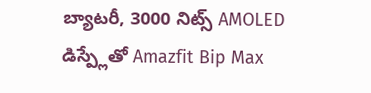బ్యాటరీ, 3000 నిట్స్ AMOLED డిస్ప్లేతో Amazfit Bip Max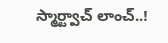స్మార్ట్వాచ్ లాంచ్..!